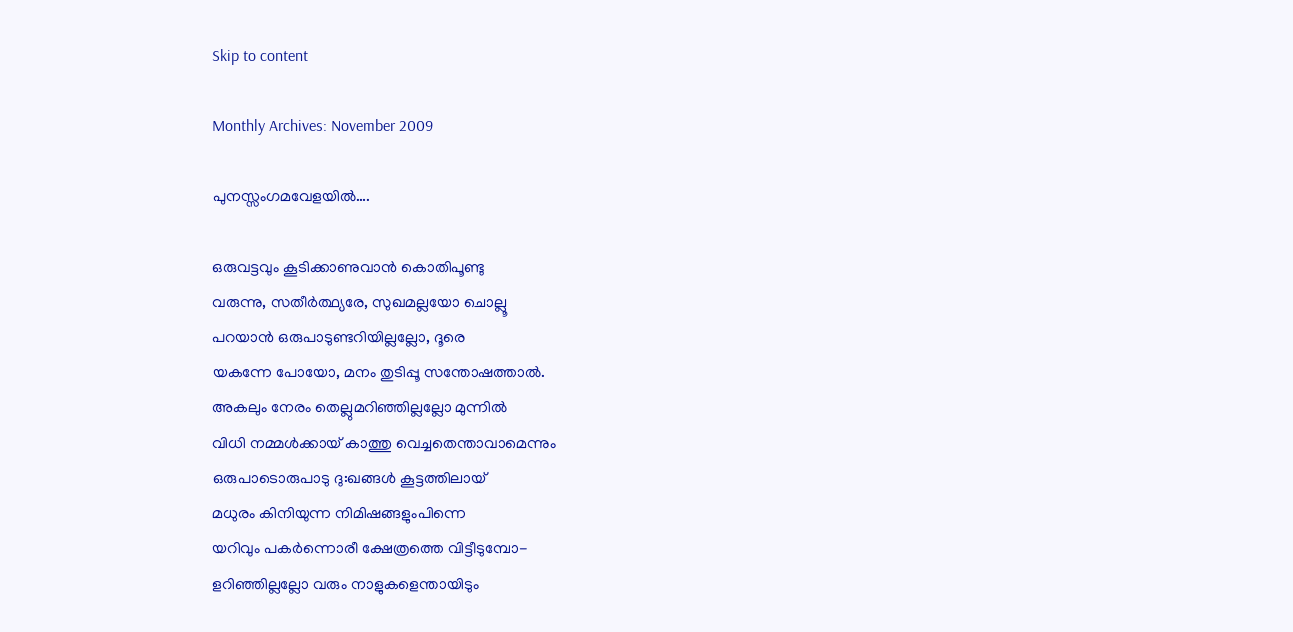Skip to content

Monthly Archives: November 2009

പുനസ്സംഗമവേളയിൽ….

ഒരുവട്ടവും കൂടിക്കാണുവാൻ കൊതിപൂണ്ടു
വരുന്നു, സതീർത്ഥ്യരേ, സുഖമല്ലയോ ചൊല്ലൂ
പറയാൻ ഒരുപാടുണ്ടറിയില്ലല്ലോ, ദൂരെ
യകന്നേ പോയോ, മനം തുടിപ്പൂ സന്തോഷത്താൽ.
അകലും നേരം തെല്ലുമറിഞ്ഞില്ലല്ലോ മുന്നിൽ
വിധി നമ്മൾക്കായ് കാത്തു വെച്ചതെന്താവാമെന്നും
ഒരുപാടൊരുപാടു ദു:ഖങ്ങൾ കൂട്ടത്തിലായ്
മധുരം കിനിയുന്ന നിമിഷങ്ങളുംപിന്നെ
യറിവും പകർന്നൊരീ ക്ഷേത്രത്തെ വിട്ടീടുമ്പോ‌-
ളറിഞ്ഞില്ലല്ലോ വരും നാളുകളെന്തായിടും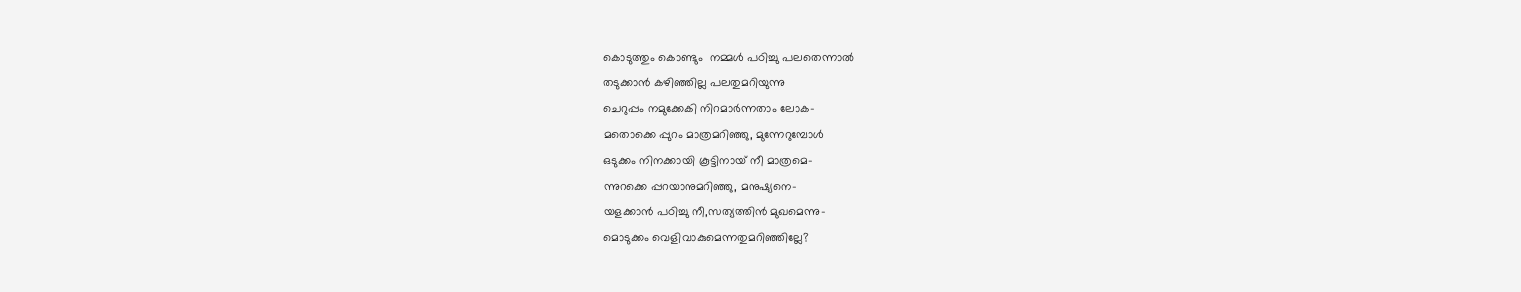കൊടുത്തും കൊണ്ടും  നമ്മൾ പഠിച്ചു പലതെന്നാൽ
തടുക്കാൻ കഴിഞ്ഞില്ല പലതുമറിയുന്നു
ചെറുപ്പം നമുക്കേകി നിറമാർന്നതാം ലോക-
മതൊക്കെ പ്പുറം മാത്രമറിഞ്ഞു, മുന്നേറുമ്പോൾ
ഒടുക്കം നിനക്കായി കൂട്ടിനായ് നീ മാത്രമെ-
ന്നുറക്കെ പ്പറയാനുമറിഞ്ഞു, മനുഷ്യനെ-
യളക്കാൻ പഠിച്ചു നീ,സത്യത്തിൻ മുഖമെന്നു-
മൊടുക്കം വെളിവാകുമെന്നതുമറിഞ്ഞില്ലേ?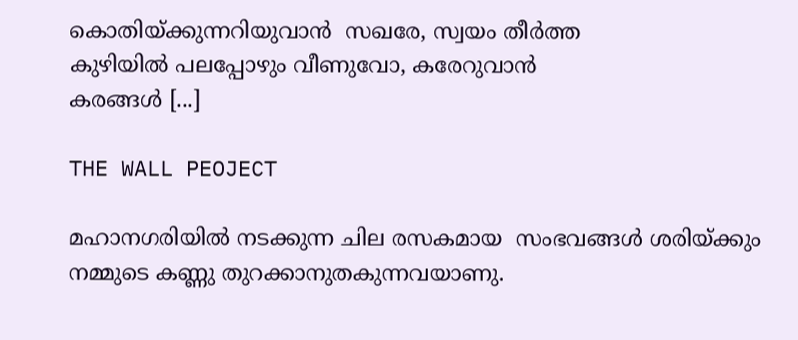കൊതിയ്ക്കുന്നറിയുവാൻ  സഖരേ, സ്വയം തീർത്ത
കുഴിയിൽ പലപ്പോഴും വീണുവോ, കരേറുവാൻ
കരങ്ങൾ [...]

THE WALL PEOJECT

മഹാനഗരിയിൽ നടക്കുന്ന ചില രസകമായ  സംഭവങ്ങൾ ശരിയ്ക്കും നമ്മുടെ കണ്ണു തുറക്കാനുതകുന്നവയാണു.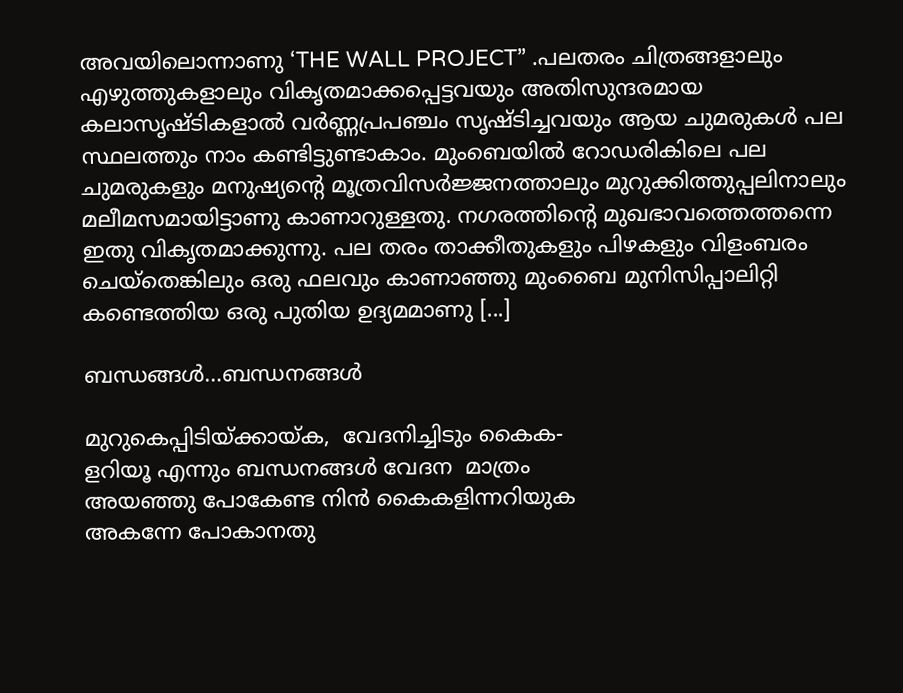അവയിലൊന്നാണു ‘THE WALL PROJECT” .പലതരം ചിത്രങ്ങളാലും എഴുത്തുകളാലും വികൃതമാക്കപ്പെട്ടവയും അതിസുന്ദരമായ കലാസൃഷ്ടികളാൽ വർണ്ണപ്രപഞ്ചം സൃഷ്ടിച്ചവയും ആയ ചുമരുകൾ പല സ്ഥലത്തും നാം കണ്ടിട്ടുണ്ടാകാം. മുംബെയിൽ റോഡരികിലെ പല ചുമരുകളും മനുഷ്യന്റെ മൂത്രവിസർജ്ജനത്താലും മുറുക്കിത്തുപ്പലിനാലും മലീമസമായിട്ടാണു കാണാറുള്ളതു. നഗരത്തിന്റെ മുഖഭാവത്തെത്തന്നെ ഇതു വികൃതമാക്കുന്നു. പല തരം താക്കീതുകളും പിഴകളും വിളംബരം ചെയ്തെങ്കിലും ഒരു ഫലവും കാണാഞ്ഞു മുംബൈ മുനിസിപ്പാലിറ്റി കണ്ടെത്തിയ ഒരു പുതിയ ഉദ്യമമാണു [...]

ബന്ധങ്ങൾ…ബന്ധനങ്ങൾ

മുറുകെപ്പിടിയ്ക്കായ്ക,  വേദനിച്ചിടും കൈക-
ളറിയൂ എന്നും ബന്ധനങ്ങൾ വേദന  മാത്രം
അയഞ്ഞു പോകേണ്ട നിൻ കൈകളിന്നറിയുക
അകന്നേ പോകാനതു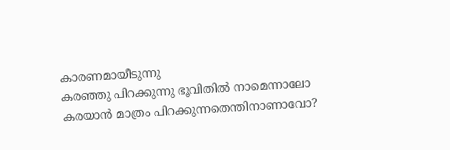കാരണമായീടുന്നു
കരഞ്ഞു പിറക്കുന്നു ഭൂവിതിൽ നാമെന്നാലോ
കരയാൻ മാത്രം പിറക്കുന്നതെന്തിനാണാവോ?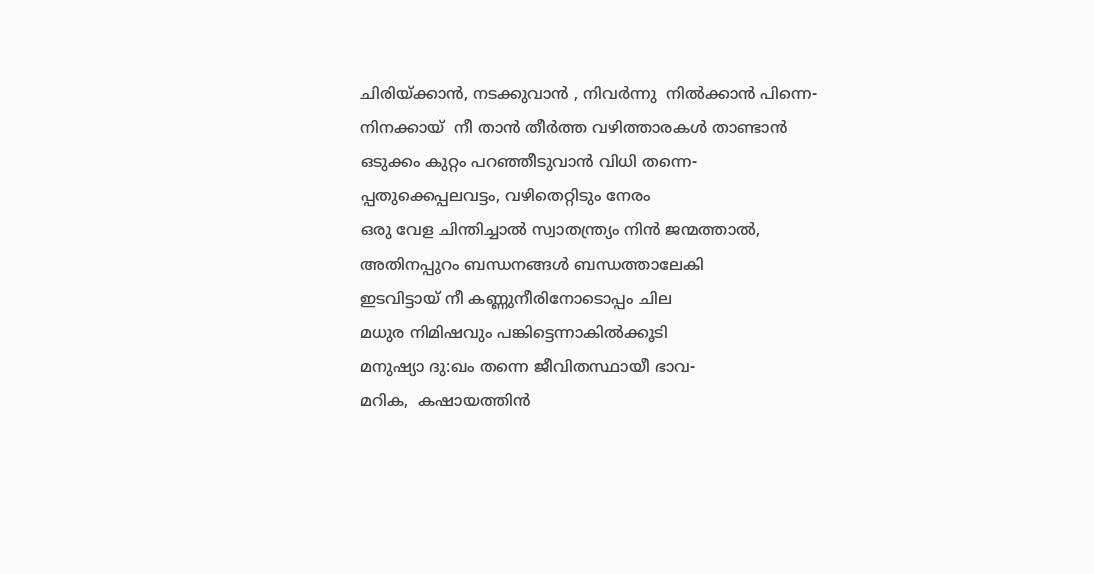ചിരിയ്ക്കാൻ, നടക്കുവാൻ , നിവർന്നു  നിൽക്കാൻ പിന്നെ-
നിനക്കായ്  നീ താൻ തീർത്ത വഴിത്താരകൾ താണ്ടാൻ
ഒടുക്കം കുറ്റം പറഞ്ഞീടുവാൻ വിധി തന്നെ-
പ്പതുക്കെപ്പലവട്ടം, വഴിതെറ്റിടും നേരം
ഒരു വേള ചിന്തിച്ചാൽ സ്വാതന്ത്ര്യം നിൻ ജന്മത്താൽ,
അതിനപ്പുറം ബന്ധനങ്ങൾ ബന്ധത്താലേകി
ഇടവിട്ടായ് നീ കണ്ണുനീരിനോടൊപ്പം ചില
മധുര നിമിഷവും പങ്കിട്ടെന്നാകിൽക്കൂടി
മനുഷ്യാ ദു:ഖം തന്നെ ജീവിതസ്ഥായീ ഭാവ-
മറിക,  കഷായത്തിൻ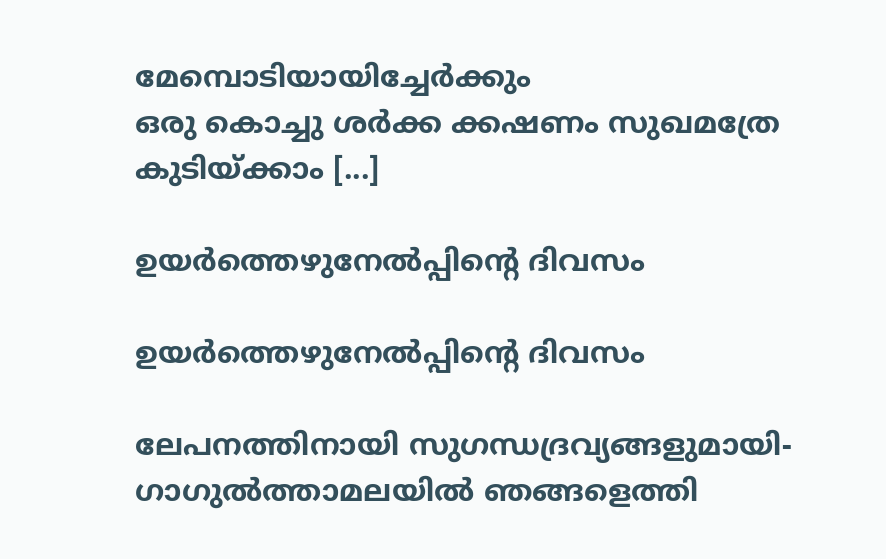മേമ്പൊടിയായിച്ചേർക്കും
ഒരു കൊച്ചു ശർക്ക ക്കഷണം സുഖമത്രേ
കുടിയ്ക്കാം [...]

ഉയര്‍ത്തെഴുനേല്‍പ്പിന്റെ ദിവസം

ഉയര്‍ത്തെഴുനേല്‍പ്പിന്റെ ദിവസം

ലേപനത്തിനായി സുഗന്ധദ്രവ്യങ്ങളുമായി-
ഗാഗുല്‍ത്താമലയില്‍ ഞങ്ങളെത്തി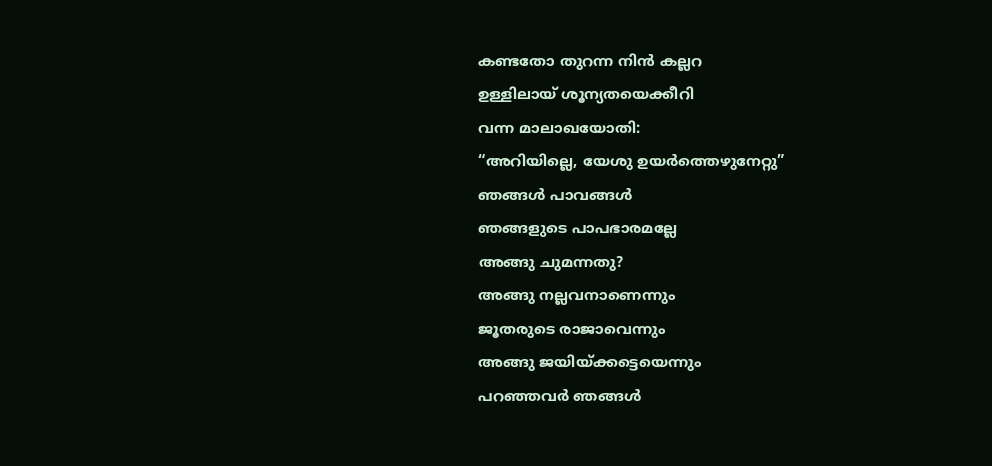കണ്ടതോ തുറന്ന നിന്‍ കല്ലറ
ഉള്ളിലായ് ശൂന്യതയെക്കീറി
വന്ന മാലാഖയോതി:
“അറിയില്ലെ, യേശു ഉയര്‍ത്തെഴുനേറ്റു”
ഞങ്ങള്‍ പാവങ്ങള്‍
ഞങ്ങളുടെ പാപഭാരമല്ലേ
അങ്ങു ചുമന്നതു?
അങ്ങു നല്ലവനാണെന്നും
ജൂതരുടെ രാജാവെന്നും
അങ്ങു ജയിയ്ക്കട്ടെയെന്നും
പറഞ്ഞവര്‍ ഞങ്ങള്‍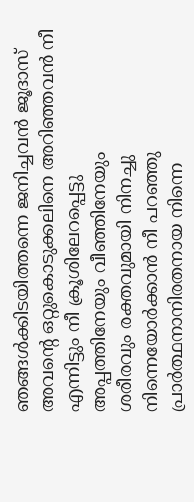ഞങ്ങള്‍ക്കിടയിത്തന്നെ ജനിച്ചവന്‍ ജൂദാസ്
അവന്റെ ഒറ്റുകൊടുക്കലിനെ അറിഞ്ഞവന്‍ നീ
എന്നിട്ടും നീ ക്രൂശിലേറപ്പെട്ടു
അപ്പത്തിനേയും വീഞ്ഞിനേയും
ശരീരവും രക്തവുമായി നിനച്ചു
നിന്നെയോര്‍ക്കാന്‍ നീ പറഞ്ഞു
പ്രാര്‍ത്ഥനാനിരതനായ നിന്നെ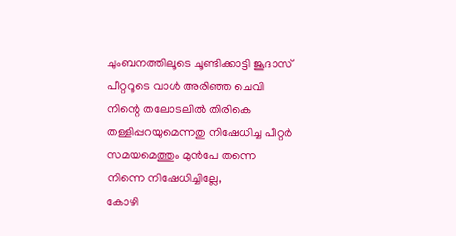ചുംബനത്തിലൂടെ ചൂണ്ടിക്കാട്ടി ജൂദാസ്
പീറ്ററൂടെ വാള്‍ അരിഞ്ഞ ചെവി
നിന്റെ തലോടലില്‍ തിരികെ
തള്ളിപ്പറയുമെന്നതു നിഷേധിച്ച പീറ്റര്‍
സമയമെത്തും മുന്‍പേ തന്നെ
നിന്നെ നിഷേധിച്ചില്ലേ,
കോഴി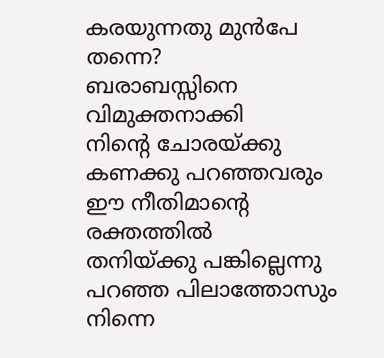കരയുന്നതു മുന്‍പേ തന്നെ?
ബരാബസ്സിനെ വിമുക്തനാക്കി
നിന്റെ ചോരയ്ക്കു കണക്കു പറഞ്ഞവരും
ഈ നീതിമാന്റെ രക്തത്തില്‍
തനിയ്ക്കു പങ്കില്ലെന്നു പറഞ്ഞ പിലാത്തോസും
നിന്നെ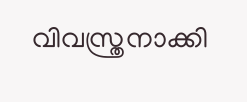വിവസ്ത്രനാക്കി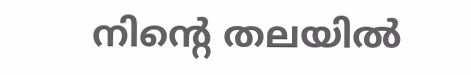നിന്റെ തലയില്‍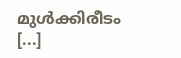മുള്‍ക്കിരീടം [...]